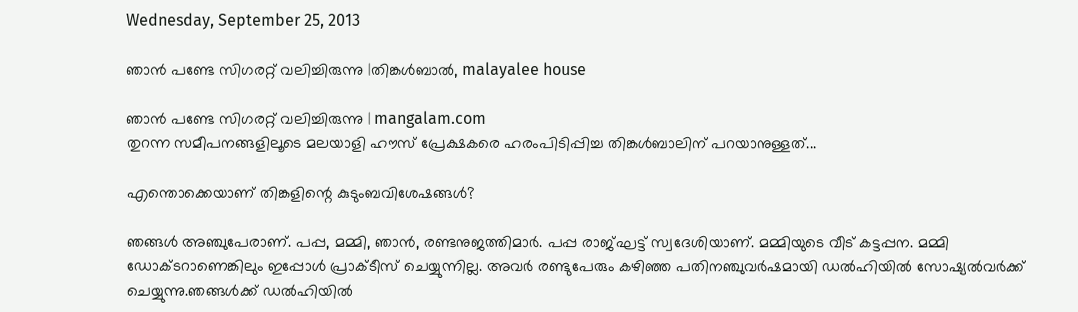Wednesday, September 25, 2013

ഞാന്‍ പണ്ടേ സിഗരറ്റ് വലിച്ചിരുന്നു |തിങ്കള്‍ബാല്‍, malayalee house

ഞാന്‍ പണ്ടേ സിഗരറ്റ് വലിച്ചിരുന്നു | mangalam.com
തുറന്ന സമീപനങ്ങളിലൂടെ മലയാളി ഹൗസ് പ്രേക്ഷകരെ ഹരംപിടിപ്പിച്ച തിങ്കള്‍ബാലിന് പറയാനുള്ളത്...

എന്തൊക്കെയാണ് തിങ്കളിന്റെ കുടുംബവിശേഷങ്ങള്‍?

ഞങ്ങള്‍ അഞ്ചുപേരാണ്. പപ്പ, മമ്മി, ഞാന്‍, രണ്ടനുജത്തിമാര്‍. പപ്പ രാജ്ഘട്ട് സ്വദേശിയാണ്. മമ്മിയുടെ വീട് കട്ടപ്പന. മമ്മി ഡോക്ടറാണെങ്കിലും ഇപ്പോള്‍ പ്രാക്ടീസ് ചെയ്യുന്നില്ല. അവര്‍ രണ്ടുപേരും കഴിഞ്ഞ പതിനഞ്ചുവര്‍ഷമായി ഡല്‍ഹിയില്‍ സോഷ്യല്‍വര്‍ക്ക് ചെയ്യുന്നു.ഞങ്ങള്‍ക്ക് ഡല്‍ഹിയില്‍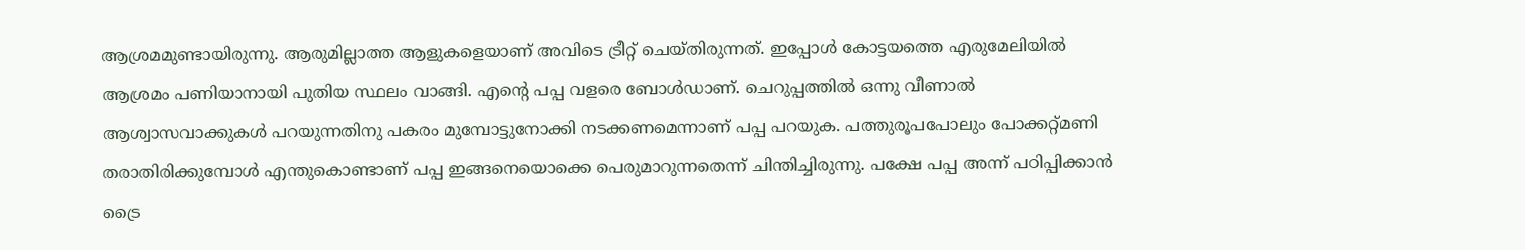ആശ്രമമുണ്ടായിരുന്നു. ആരുമില്ലാത്ത ആളുകളെയാണ് അവിടെ ട്രീറ്റ് ചെയ്തിരുന്നത്. ഇപ്പോള്‍ കോട്ടയത്തെ എരുമേലിയില്‍ ആശ്രമം പണിയാനായി പുതിയ സ്ഥലം വാങ്ങി. എന്റെ പപ്പ വളരെ ബോള്‍ഡാണ്. ചെറുപ്പത്തില്‍ ഒന്നു വീണാല്‍ ആശ്വാസവാക്കുകള്‍ പറയുന്നതിനു പകരം മുമ്പോട്ടുനോക്കി നടക്കണമെന്നാണ് പപ്പ പറയുക. പത്തുരൂപപോലും പോക്കറ്റ്മണി തരാതിരിക്കുമ്പോള്‍ എന്തുകൊണ്ടാണ് പപ്പ ഇങ്ങനെയൊക്കെ പെരുമാറുന്നതെന്ന് ചിന്തിച്ചിരുന്നു. പക്ഷേ പപ്പ അന്ന് പഠിപ്പിക്കാന്‍ ട്രൈ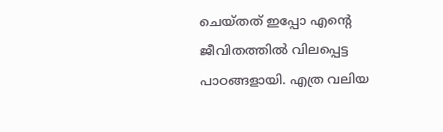ചെയ്തത് ഇപ്പോ എന്റെ ജീവിതത്തില്‍ വിലപ്പെട്ട പാഠങ്ങളായി. എത്ര വലിയ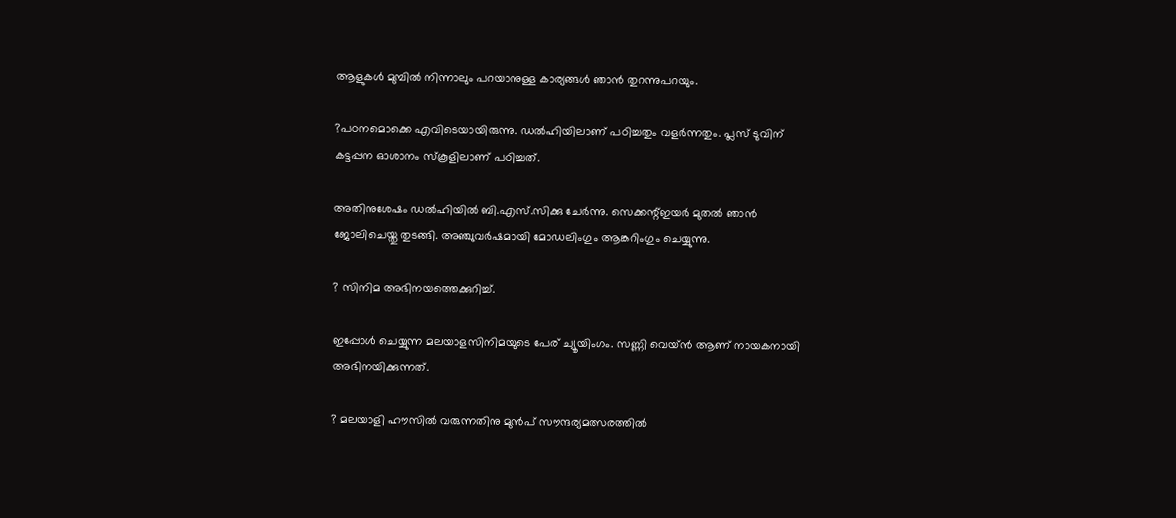ആളുകള്‍ മുമ്പില്‍ നിന്നാലും പറയാനുള്ള കാര്യങ്ങള്‍ ഞാന്‍ തുറന്നുപറയും.

?പഠനമൊക്കെ എവിടെയായിരുന്നു. ഡല്‍ഹിയിലാണ് പഠിച്ചതും വളര്‍ന്നതും. പ്ലസ് ടുവിന് കട്ടപ്പന ഓശാനം സ്‌കൂളിലാണ് പഠിച്ചത്.

അതിനുശേഷം ഡല്‍ഹിയില്‍ ബി.എസ്.സിക്കു ചേര്‍ന്നു. സെക്കന്റ്ഇയര്‍ മുതല്‍ ഞാന്‍ ജോലിചെയ്തു തുടങ്ങി. അഞ്ചുവര്‍ഷമായി മോഡലിംഗും ആങ്കറിംഗും ചെയ്യുന്നു.

? സിനിമ അഭിനയത്തെക്കുറിച്ച്.

ഇപ്പോള്‍ ചെയ്യുന്ന മലയാളസിനിമയുടെ പേര് ച്യൂയിംഗം. സണ്ണി വെയ്ന്‍ ആണ് നായകനായി അഭിനയിക്കുന്നത്.

? മലയാളി ഹൗസില്‍ വരുന്നതിനു മുന്‍പ് സൗന്ദര്യമത്സരത്തില്‍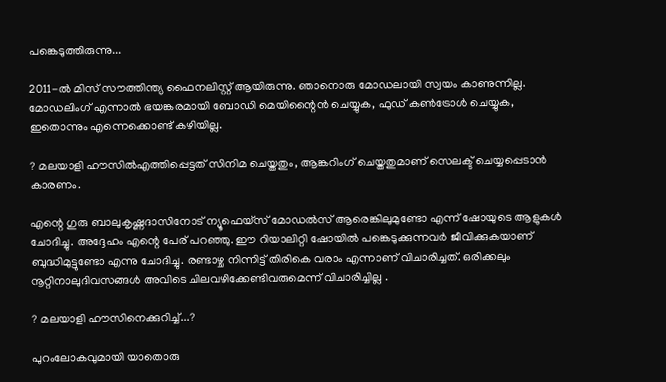പങ്കെടുത്തിരുന്നു...

2011-ല്‍ മിസ് സൗത്തിന്ത്യ ഫൈനലിസ്റ്റ് ആയിരുന്നു. ഞാനൊരു മോഡലായി സ്വയം കാണുന്നില്ല. മോഡലിംഗ് എന്നാല്‍ ഭയങ്കരമായി ബോഡി മെയിന്റൈന്‍ ചെയ്യുക, ഫുഡ് കണ്‍ട്രോള്‍ ചെയ്യുക, ഇതൊന്നും എന്നെക്കൊണ്ട് കഴിയില്ല.

? മലയാളി ഹൗസില്‍എത്തിപ്പെട്ടത് സിനിമ ചെയ്തതും, ആങ്കറിംഗ് ചെയ്തതുമാണ് സെലക്ട് ചെയ്യപ്പെടാന്‍ കാരണം.

എന്റെ ഗുരു ബാലുകൃഷ്ണദാസിനോട് ന്യൂഫെയ്‌സ് മോഡല്‍സ് ആരെങ്കിലുമുണ്ടോ എന്ന് ഷോയുടെ ആളുകള്‍ ചോദിച്ചു. അദ്ദേഹം എന്റെ പേര് പറഞ്ഞു. ഈ റിയാലിറ്റി ഷോയില്‍ പങ്കെടുക്കുന്നവര്‍ ജീവിക്കുകയാണ് ബുദ്ധിമുട്ടുണ്ടോ എന്നു ചോദിച്ചു. രണ്ടാഴ്ച നിന്നിട്ട് തിരികെ വരാം എന്നാണ് വിചാരിച്ചത്. ഒരിക്കലും നൂറ്റിനാലുദിവസങ്ങള്‍ അവിടെ ചിലവഴിക്കേണ്ടിവരുമെന്ന് വിചാരിച്ചില്ല .

? മലയാളി ഹൗസിനെക്കുറിച്ച്...?

പുറംലോകവുമായി യാതൊരു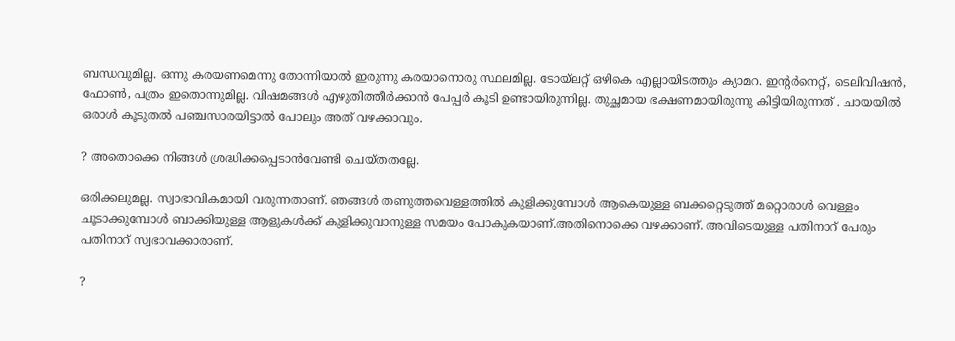ബന്ധവുമില്ല. ഒന്നു കരയണമെന്നു തോന്നിയാല്‍ ഇരുന്നു കരയാനൊരു സ്ഥലമില്ല. ടോയ്‌ലറ്റ് ഒഴികെ എല്ലായിടത്തും ക്യാമറ. ഇന്റര്‍നെറ്റ്, ടെലിവിഷന്‍, ഫോണ്‍, പത്രം ഇതൊന്നുമില്ല. വിഷമങ്ങള്‍ എഴുതിത്തീര്‍ക്കാന്‍ പേപ്പര്‍ കൂടി ഉണ്ടായിരുന്നില്ല. തുച്ഛമായ ഭക്ഷണമായിരുന്നു കിട്ടിയിരുന്നത് . ചായയില്‍ ഒരാള്‍ കൂടുതല്‍ പഞ്ചസാരയിട്ടാല്‍ പോലും അത് വഴക്കാവും.

? അതൊക്കെ നിങ്ങള്‍ ശ്രദ്ധിക്കപ്പെടാന്‍വേണ്ടി ചെയ്തതല്ലേ.

ഒരിക്കലുമല്ല. സ്വാഭാവികമായി വരുന്നതാണ്. ഞങ്ങള്‍ തണുത്തവെള്ളത്തില്‍ കുളിക്കുമ്പോള്‍ ആകെയുള്ള ബക്കറ്റെടുത്ത് മറ്റൊരാള്‍ വെള്ളം ചൂടാക്കുമ്പോള്‍ ബാക്കിയുള്ള ആളുകള്‍ക്ക് കുളിക്കുവാനുള്ള സമയം പോകുകയാണ്.അതിനൊക്കെ വഴക്കാണ്. അവിടെയുള്ള പതിനാറ് പേരും പതിനാറ് സ്വഭാവക്കാരാണ്.

?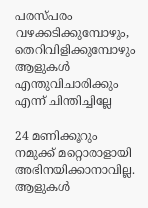പരസ്പരം വഴക്കടിക്കുമ്പോഴും, തെറിവിളിക്കുമ്പോഴും ആളുകള്‍ എന്തുവിചാരിക്കും എന്ന് ചിന്തിച്ചില്ലേ

24 മണിക്കൂറും നമുക്ക് മറ്റൊരാളായി അഭിനയിക്കാനാവില്ല. ആളുകള്‍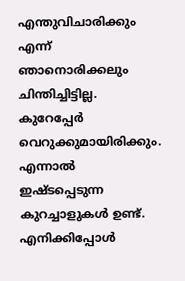എന്തുവിചാരിക്കും എന്ന് ഞാനൊരിക്കലും ചിന്തിച്ചിട്ടില്ല. കുറേപ്പേര്‍ വെറുക്കുമായിരിക്കും. എന്നാല്‍ ഇഷ്ടപ്പെടുന്ന കുറച്ചാളുകള്‍ ഉണ്ട്. എനിക്കിപ്പോള്‍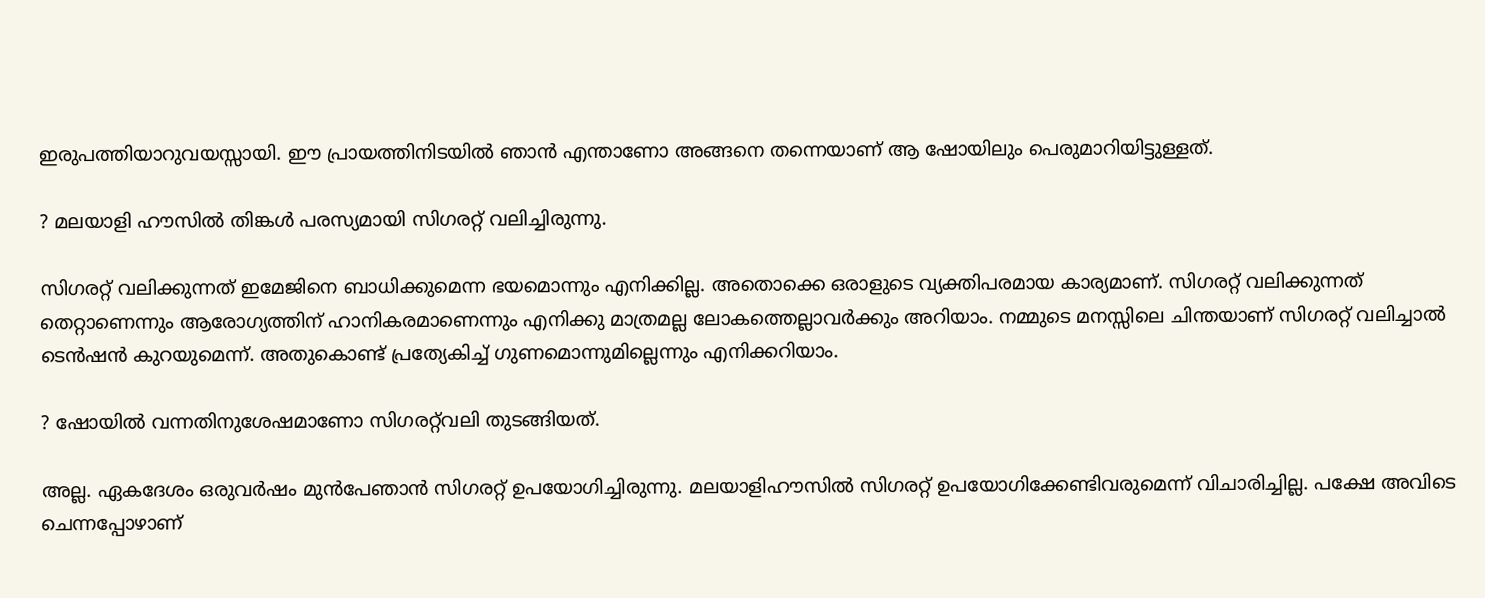ഇരുപത്തിയാറുവയസ്സായി. ഈ പ്രായത്തിനിടയില്‍ ഞാന്‍ എന്താണോ അങ്ങനെ തന്നെയാണ് ആ ഷോയിലും പെരുമാറിയിട്ടുള്ളത്.

? മലയാളി ഹൗസില്‍ തിങ്കള്‍ പരസ്യമായി സിഗരറ്റ് വലിച്ചിരുന്നു.

സിഗരറ്റ് വലിക്കുന്നത് ഇമേജിനെ ബാധിക്കുമെന്ന ഭയമൊന്നും എനിക്കില്ല. അതൊക്കെ ഒരാളുടെ വ്യക്തിപരമായ കാര്യമാണ്. സിഗരറ്റ് വലിക്കുന്നത് തെറ്റാണെന്നും ആരോഗ്യത്തിന് ഹാനികരമാണെന്നും എനിക്കു മാത്രമല്ല ലോകത്തെല്ലാവര്‍ക്കും അറിയാം. നമ്മുടെ മനസ്സിലെ ചിന്തയാണ് സിഗരറ്റ് വലിച്ചാല്‍ ടെന്‍ഷന്‍ കുറയുമെന്ന്. അതുകൊണ്ട് പ്രത്യേകിച്ച് ഗുണമൊന്നുമില്ലെന്നും എനിക്കറിയാം.

? ഷോയില്‍ വന്നതിനുശേഷമാണോ സിഗരറ്റ്‌വലി തുടങ്ങിയത്.

അല്ല. ഏകദേശം ഒരുവര്‍ഷം മുന്‍പേഞാന്‍ സിഗരറ്റ് ഉപയോഗിച്ചിരുന്നു. മലയാളിഹൗസില്‍ സിഗരറ്റ് ഉപയോഗിക്കേണ്ടിവരുമെന്ന് വിചാരിച്ചില്ല. പക്ഷേ അവിടെ ചെന്നപ്പോഴാണ്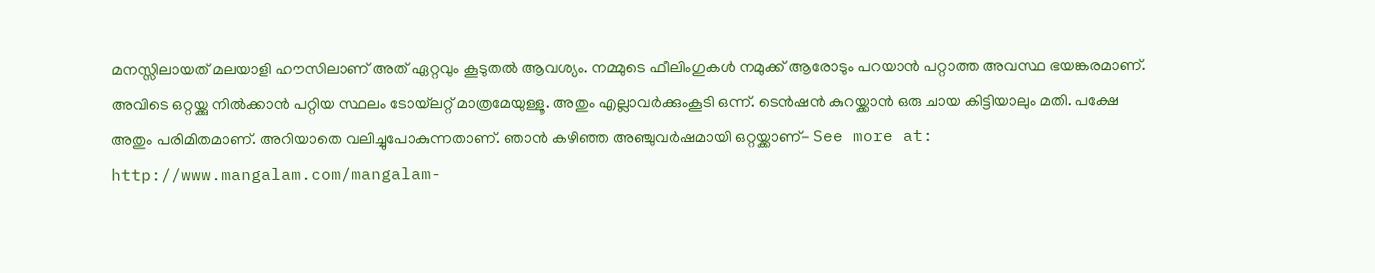മനസ്സിലായത് മലയാളി ഹൗസിലാണ് അത് ഏറ്റവും കൂടുതല്‍ ആവശ്യം. നമ്മുടെ ഫീലിംഗുകള്‍ നമുക്ക് ആരോടും പറയാന്‍ പറ്റാത്ത അവസ്ഥ ഭയങ്കരമാണ്. അവിടെ ഒറ്റയ്ക്കു നില്‍ക്കാന്‍ പറ്റിയ സ്ഥലം ടോയ്‌ലറ്റ് മാത്രമേയുള്ളൂ. അതും എല്ലാവര്‍ക്കുംകൂടി ഒന്ന്. ടെന്‍ഷന്‍ കുറയ്ക്കാന്‍ ഒരു ചായ കിട്ടിയാലും മതി. പക്ഷേ അതും പരിമിതമാണ്. അറിയാതെ വലിച്ചുപോകുന്നതാണ്. ഞാന്‍ കഴിഞ്ഞ അഞ്ചുവര്‍ഷമായി ഒറ്റയ്ക്കാണ്- See more at: http://www.mangalam.com/mangalam-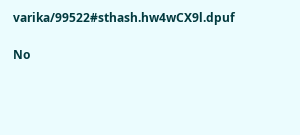varika/99522#sthash.hw4wCX9l.dpuf

No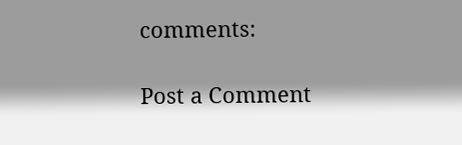comments:

Post a Comment